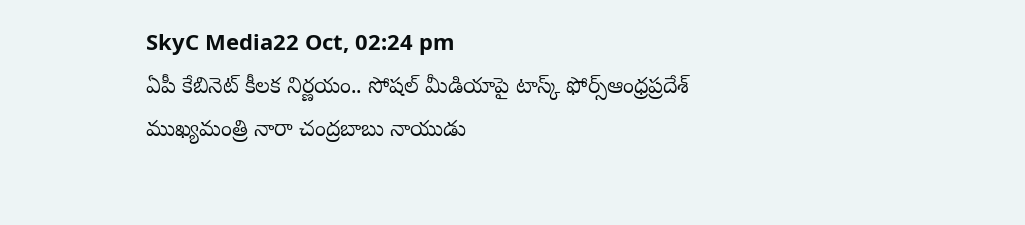SkyC Media22 Oct, 02:24 pm
ఏపీ కేబినెట్ కీలక నిర్ణయం.. సోషల్ మీడియాపై టాస్క్ ఫోర్స్ఆంధ్రప్రదేశ్ ముఖ్యమంత్రి నారా చంద్రబాబు నాయుడు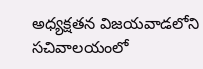అధ్యక్షతన విజయవాడలోని సచివాలయంలో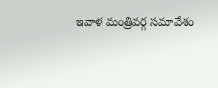ఇవాళ మంత్రివర్గ సమావేశం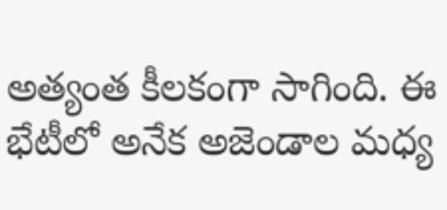అత్యంత కీలకంగా సాగింది. ఈ భేటీలో అనేక అజెండాల మధ్య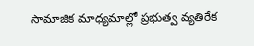సామాజిక మాధ్యమాల్లో ప్రభుత్వ వ్యతిరేక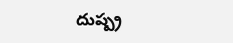దుష్ప్ర